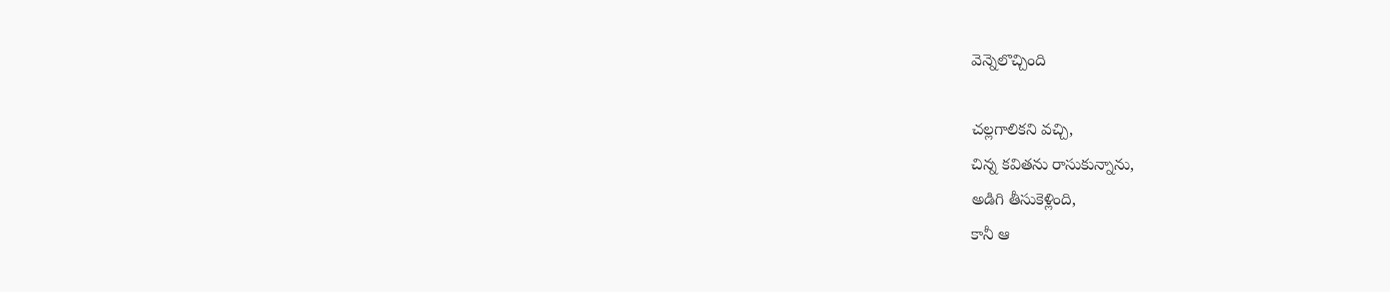వెన్నెలొచ్చింది

చల్లగాలికని వచ్చి,
చిన్న కవితను రాసుకున్నాను,
అడిగి తీసుకెళ్లింది,
కానీ ఆ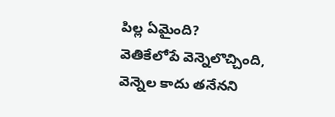పిల్ల ఏమైంది?
వెతికేలోపే వెన్నెలొచ్చింది,
వెన్నెల కాదు తనేనని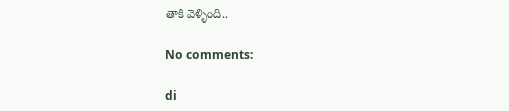తాకి వెళ్ళింది..

No comments:

di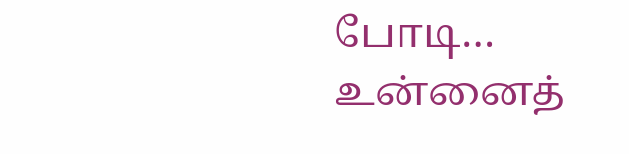போடி… உன்னைத்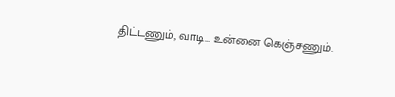திட்டணும், வாடி… உன்னை கெஞ்சணும்.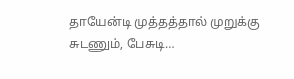தாயேன்டி முத்தத்தால் முறுக்கு சுடணும், பேசுடி…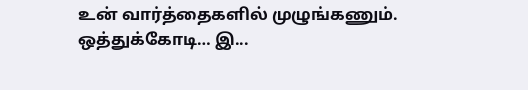உன் வார்த்தைகளில் முழுங்கணும். ஒத்துக்கோடி… இ...